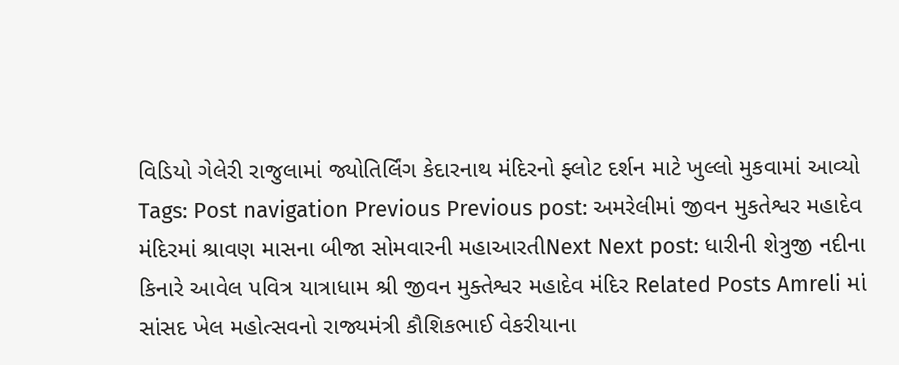વિડિયો ગેલેરી રાજુલામાં જ્યોતિર્લિંગ કેદારનાથ મંદિરનો ફ્લોટ દર્શન માટે ખુલ્લો મુકવામાં આવ્યો Tags: Post navigation Previous Previous post: અમરેલીમાં જીવન મુકતેશ્વર મહાદેવ મંદિરમાં શ્રાવણ માસના બીજા સોમવારની મહાઆરતીNext Next post: ધારીની શેત્રુજી નદીના કિનારે આવેલ પવિત્ર યાત્રાધામ શ્રી જીવન મુક્તેશ્વર મહાદેવ મંદિર Related Posts Amreli માં સાંસદ ખેલ મહોત્સવનો રાજ્યમંત્રી કૌશિકભાઈ વેકરીયાના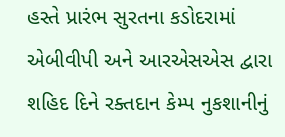હસ્તે પ્રારંભ સુરતના કડોદરામાં એબીવીપી અને આરએસએસ દ્વારા શહિદ દિને રક્તદાન કેમ્પ નુકશાનીનું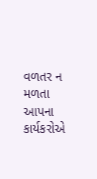વળતર ન મળતા આપના કાર્યકરોએ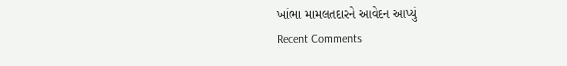ખાંભા મામલતદારને આવેદન આપ્યું
Recent Comments